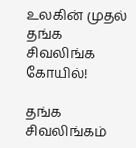உலகின் முதல் தங்க சிவலிங்க கோயில்!

தங்க சிவலிங்கம்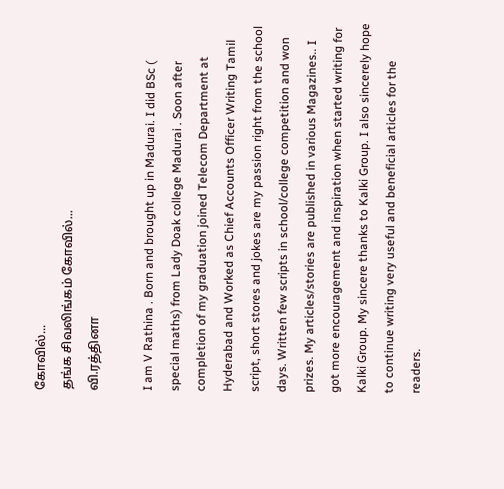கோவில்...
தங்க சிவலிங்கம் கோவில்...
வி.ரத்தினா

I am V Rathina . Born and brought up in Madurai. I did BSc ( special maths) from Lady Doak college Madurai . Soon after completion of my graduation joined Telecom Department at Hyderabad and Worked as Chief Accounts Officer Writing Tamil script, short stores and jokes are my passion right from the school days. Written few scripts in school/college competition and won prizes. My articles/stories are published in various Magazines.. I got more encouragement and inspiration when started writing for Kalki Group. My sincere thanks to Kalki Group. I also sincerely hope to continue writing very useful and beneficial articles for the readers.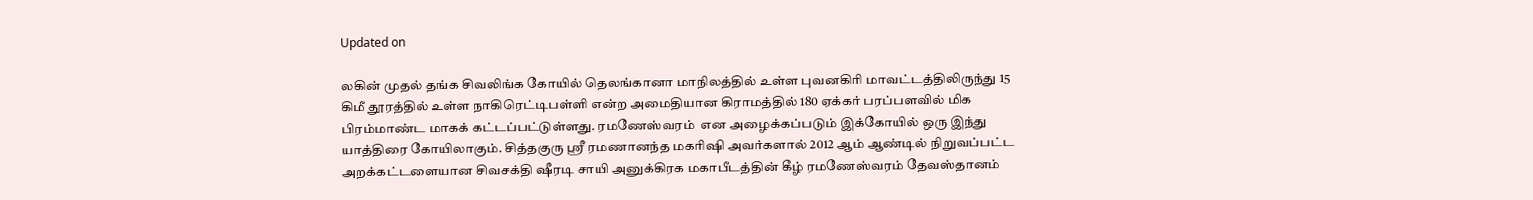Updated on

லகின் முதல் தங்க சிவலிங்க கோயில் தெலங்கானா மாநிலத்தில் உள்ள புவனகிரி மாவட்டத்திலிருந்து 15 கிமீ தூரத்தில் உள்ள நாகிரெட்டிபள்ளி என்ற அமைதியான கிராமத்தில் 180 ஏக்கர் பரப்பளவில் மிக பிரம்மாண்ட மாகக் கட்டப்பட்டுள்ளது. ரமணேஸ்வரம்  என அழைக்கப்படும் இக்கோயில் ஒரு இந்து யாத்திரை கோயிலாகும். சித்தகுரு ஸ்ரீ ரமணானந்த மகரிஷி அவர்களால் 2012 ஆம் ஆண்டில் நிறுவப்பட்ட அறக்கட்டளையான சிவசக்தி ஷீரடி சாயி அனுக்கிரக மகாபீடத்தின் கீழ் ரமணேஸ்வரம் தேவஸ்தானம்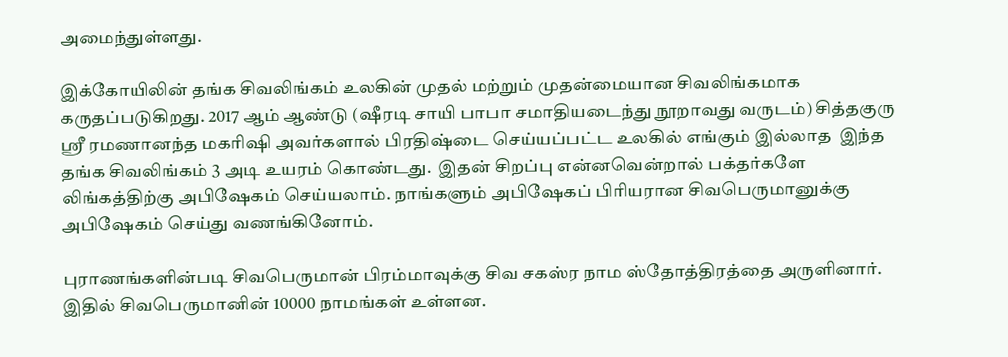அமைந்துள்ளது.

இக்கோயிலின் தங்க சிவலிங்கம் உலகின் முதல் மற்றும் முதன்மையான சிவலிங்கமாக கருதப்படுகிறது. 2017 ஆம் ஆண்டு (ஷீரடி சாயி பாபா சமாதியடைந்து நூறாவது வருடம்) சித்தகுரு ஸ்ரீ ரமணானந்த மகரிஷி அவர்களால் பிரதிஷ்டை செய்யப்பட்ட உலகில் எங்கும் இல்லாத  இந்த தங்க சிவலிங்கம் 3 அடி உயரம் கொண்டது.  இதன் சிறப்பு என்னவென்றால் பக்தர்களே லிங்கத்திற்கு அபிஷேகம் செய்யலாம். நாங்களும் அபிஷேகப் பிரியரான சிவபெருமானுக்கு அபிஷேகம் செய்து வணங்கினோம்.

புராணங்களின்படி சிவபெருமான் பிரம்மாவுக்கு சிவ சகஸ்ர நாம ஸ்தோத்திரத்தை அருளினார். இதில் சிவபெருமானின் 10000 நாமங்கள் உள்ளன.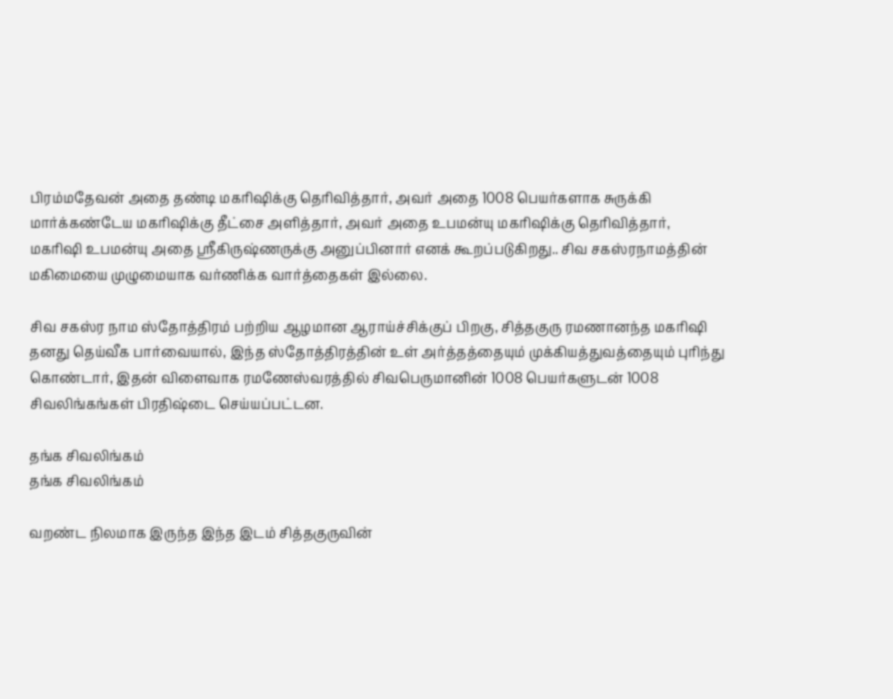பிரம்மதேவன் அதை தண்டி மகரிஷிக்கு தெரிவித்தார், அவர் அதை 1008 பெயர்களாக சுருக்கி மார்க்கண்டேய மகரிஷிக்கு தீட்சை அளித்தார், அவர் அதை உபமன்யு மகரிஷிக்கு தெரிவித்தார், மகரிஷி உபமன்யு அதை ஸ்ரீகிருஷ்ணருக்கு அனுப்பினார் எனக் கூறப்படுகிறது.. சிவ சகஸ்ரநாமத்தின் மகிமையை முழுமையாக வர்ணிக்க வார்த்தைகள் இல்லை.

சிவ சகஸ்ர நாம ஸ்தோத்திரம் பற்றிய ஆழமான ஆராய்ச்சிக்குப் பிறகு, சித்தகுரு ரமணானந்த மகரிஷி தனது தெய்வீக பார்வையால், இந்த ஸ்தோத்திரத்தின் உள் அர்த்தத்தையும் முக்கியத்துவத்தையும் புரிந்து கொண்டார், இதன் விளைவாக ரமணேஸ்வரத்தில் சிவபெருமானின் 1008 பெயர்களுடன் 1008 சிவலிங்கங்கள் பிரதிஷ்டை செய்யப்பட்டன.

தங்க சிவலிங்கம்
தங்க சிவலிங்கம்

வறண்ட நிலமாக இருந்த இந்த இடம் சித்தகுருவின்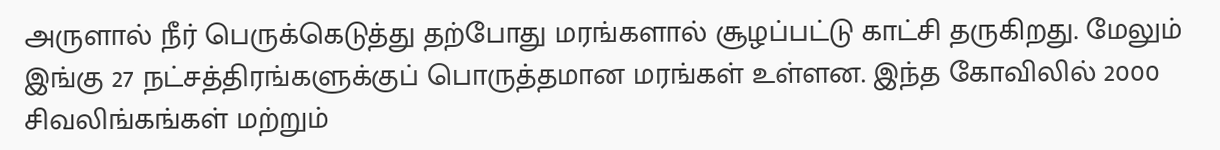அருளால் நீர் பெருக்கெடுத்து தற்போது மரங்களால் சூழப்பட்டு காட்சி தருகிறது. மேலும் இங்கு 27 நட்சத்திரங்களுக்குப் பொருத்தமான மரங்கள் உள்ளன. இந்த கோவிலில் 2000 சிவலிங்கங்கள் மற்றும்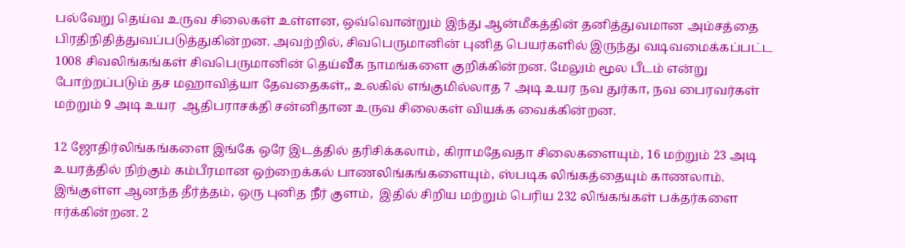பல்வேறு தெய்வ உருவ சிலைகள் உள்ளன, ஒவ்வொன்றும் இந்து ஆன்மீகத்தின் தனித்துவமான அம்சத்தை பிரதிநிதித்துவப்படுத்துகின்றன. அவற்றில், சிவபெருமானின் புனித பெயர்களில் இருந்து வடிவமைக்கப்பட்ட 1008 சிவலிங்கங்கள் சிவபெருமானின் தெய்வீக நாமங்களை குறிக்கின்றன. மேலும் மூல பீடம் என்று போற்றப்படும் தச மஹாவித்யா தேவதைகள்,, உலகில் எங்குமில்லாத 7 அடி உயர நவ துர்கா, நவ பைரவர்கள் மற்றும் 9 அடி உயர  ஆதிபராசக்தி சன்னிதான உருவ சிலைகள் வியக்க வைக்கின்றன.

12 ஜோதிர்லிங்கங்களை இங்கே ஒரே இடத்தில் தரிசிக்கலாம், கிராமதேவதா சிலைகளையும், 16 மற்றும் 23 அடி உயரத்தில் நிற்கும் கம்பீரமான ஒற்றைக்கல் பாணலிங்கங்களையும், ஸ்படிக லிங்கத்தையும் காணலாம். இங்குள்ள ஆனந்த தீர்த்தம், ஒரு புனித நீர் குளம்,  இதில் சிறிய மற்றும் பெரிய 232 லிங்கங்கள் பக்தர்களை ஈர்க்கின்றன. 2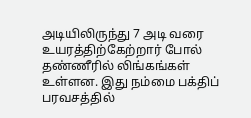அடியிலிருந்து 7 அடி வரை உயரத்திற்கேற்றார் போல் தண்ணீரில் லிங்கங்கள் உள்ளன. இது நம்மை பக்திப் பரவசத்தில்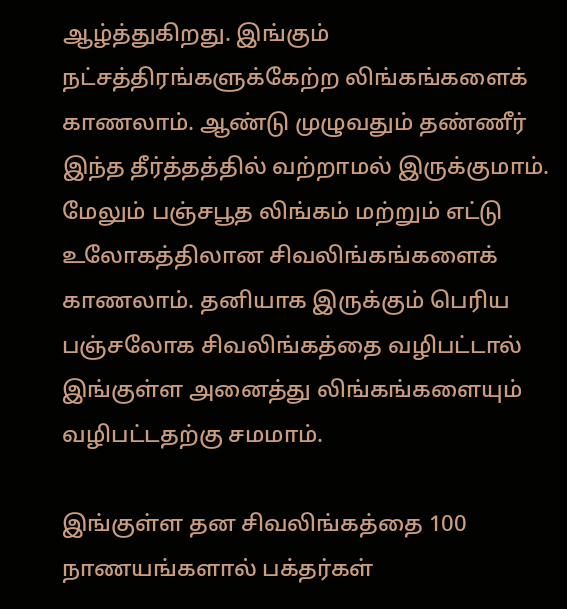ஆழ்த்துகிறது. இங்கும் நட்சத்திரங்களுக்கேற்ற லிங்கங்களைக் காணலாம். ஆண்டு முழுவதும் தண்ணீர் இந்த தீர்த்தத்தில் வற்றாமல் இருக்குமாம். மேலும் பஞ்சபூத லிங்கம் மற்றும் எட்டு உலோகத்திலான சிவலிங்கங்களைக் காணலாம். தனியாக இருக்கும் பெரிய பஞ்சலோக சிவலிங்கத்தை வழிபட்டால் இங்குள்ள அனைத்து லிங்கங்களையும் வழிபட்டதற்கு சமமாம்.

இங்குள்ள தன சிவலிங்கத்தை 100 நாணயங்களால் பக்தர்கள்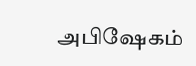அபிஷேகம்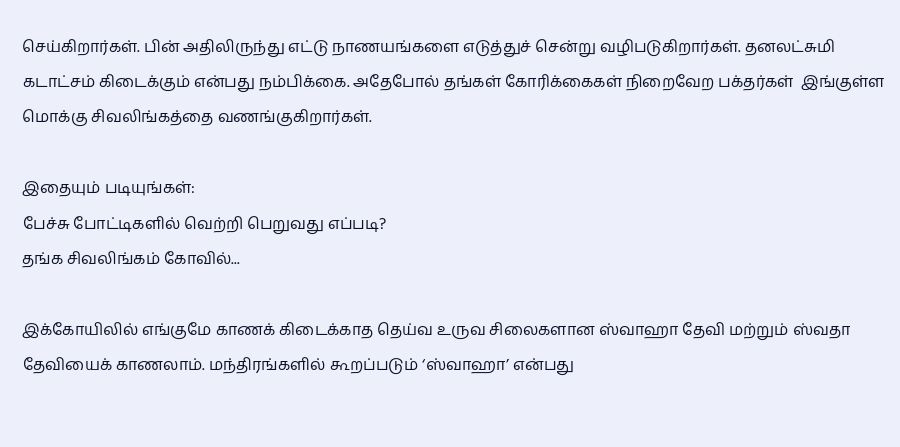செய்கிறார்கள். பின் அதிலிருந்து எட்டு நாணயங்களை எடுத்துச் சென்று வழிபடுகிறார்கள். தனலட்சுமி கடாட்சம் கிடைக்கும் என்பது நம்பிக்கை. அதேபோல் தங்கள் கோரிக்கைகள் நிறைவேற பக்தர்கள்  இங்குள்ள மொக்கு சிவலிங்கத்தை வணங்குகிறார்கள்.

இதையும் படியுங்கள்:
பேச்சு போட்டிகளில் வெற்றி பெறுவது எப்படி?
தங்க சிவலிங்கம் கோவில்...

இக்கோயிலில் எங்குமே காணக் கிடைக்காத தெய்வ உருவ சிலைகளான ஸ்வாஹா தேவி மற்றும் ஸ்வதா தேவியைக் காணலாம். மந்திரங்களில் கூறப்படும் ‘ஸ்வாஹா’ என்பது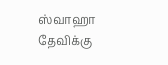ஸ்வாஹா தேவிக்கு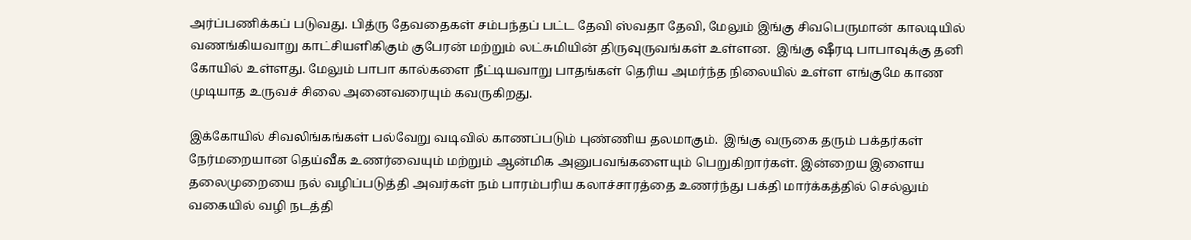அர்ப்பணிக்கப் படுவது. பித்ரு தேவதைகள் சம்பந்தப் பட்ட தேவி ஸ்வதா தேவி, மேலும் இங்கு சிவபெருமான் காலடியில் வணங்கியவாறு காட்சியளிகிகும் குபேரன் மற்றும் லட்சுமியின் திருவுருவங்கள் உள்ளன.  இங்கு ஷீரடி பாபாவுக்கு தனி கோயில் உள்ளது. மேலும் பாபா கால்களை நீட்டியவாறு பாதங்கள் தெரிய அமர்ந்த நிலையில் உள்ள எங்குமே காண முடியாத உருவச் சிலை அனைவரையும் கவருகிறது.

இக்கோயில் சிவலிங்கங்கள் பல்வேறு வடிவில் காணப்படும் புண்ணிய தலமாகும்.  இங்கு வருகை தரும் பக்தர்கள் நேர்மறையான தெய்வீக உணர்வையும் மற்றும் ஆன்மிக அனுபவங்களையும் பெறுகிறார்கள். இன்றைய இளைய தலைமுறையை நல் வழிப்படுத்தி அவர்கள் நம் பாரம்பரிய கலாச்சாரத்தை உணர்ந்து பக்தி மார்க்கத்தில் செல்லும் வகையில் வழி நடத்தி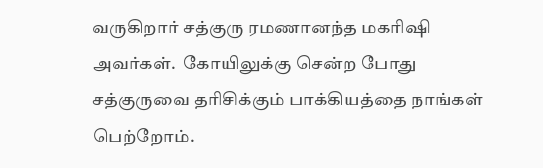வருகிறார் சத்குரு ரமணானந்த மகரிஷி அவர்கள்.  கோயிலுக்கு சென்ற போது சத்குருவை தரிசிக்கும் பாக்கியத்தை நாங்கள் பெற்றோம்.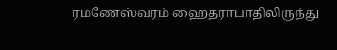ரமணேஸ்வரம் ஹைதராபாதிலிருந்து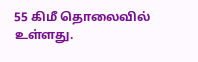55 கிமீ தொலைவில் உள்ளது.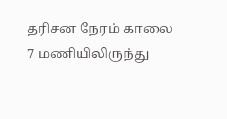தரிசன நேரம் காலை 7 மணியிலிருந்து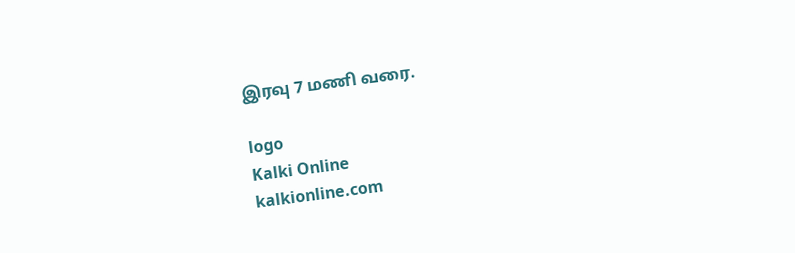இரவு 7 மணி வரை.

logo
Kalki Online
kalkionline.com